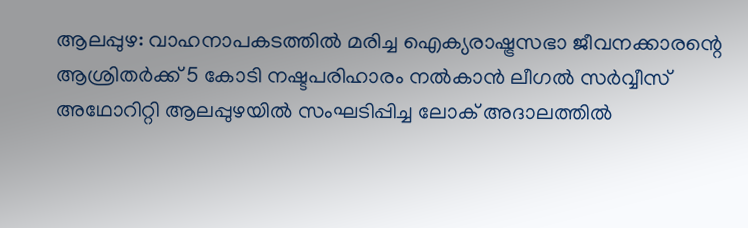ആലപ്പുഴ: വാഹനാപകടത്തില്‍ മരിച്ച ഐക്യരാഷ്ട്രസഭാ ജീവനക്കാരന്റെ ആശ്രിതര്‍ക്ക് 5 കോടി നഷ്ടപരിഹാരം നല്‍കാന്‍ ലീഗല്‍ സര്‍വ്വീസ് അഥോറിറ്റി ആലപ്പുഴയില്‍ സംഘടിപ്പിച്ച ലോക് അദാലത്തില്‍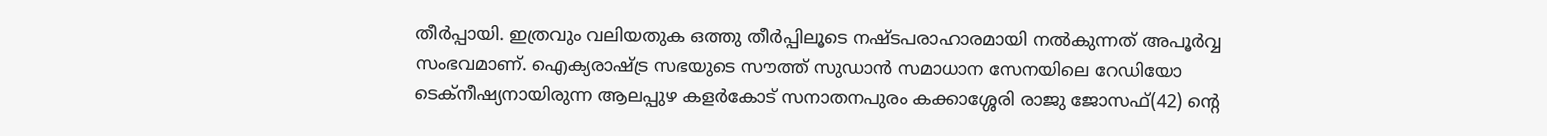തീര്‍പ്പായി. ഇത്രവും വലിയതുക ഒത്തു തീര്‍പ്പിലൂടെ നഷ്ടപരാഹാരമായി നല്‍കുന്നത് അപൂര്‍വ്വ സംഭവമാണ്. ഐക്യരാഷ്ട്ര സഭയുടെ സൗത്ത് സുഡാന്‍ സമാധാന സേനയിലെ റേഡിയോ ടെക്‌നീഷ്യനായിരുന്ന ആലപ്പുഴ കളര്‍കോട് സനാതനപുരം കക്കാശ്ശേരി രാജു ജോസഫ്(42) ന്റെ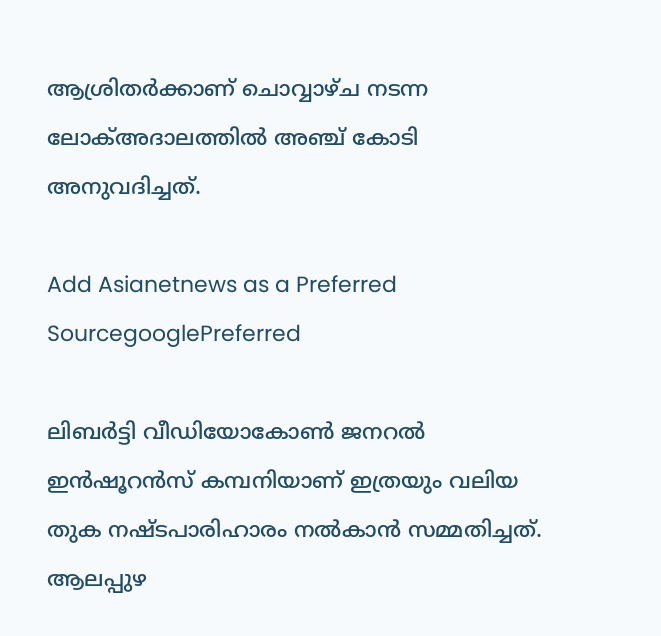ആശ്രിതര്‍ക്കാണ് ചൊവ്വാഴ്ച നടന്ന ലോക്അദാലത്തില്‍ അഞ്ച് കോടി അനുവദിച്ചത്.

Add Asianetnews as a Preferred SourcegooglePreferred

ലിബര്‍ട്ടി വീഡിയോകോണ്‍ ജനറല്‍ ഇന്‍ഷൂറന്‍സ് കമ്പനിയാണ് ഇത്രയും വലിയ തുക നഷ്ടപാരിഹാരം നല്‍കാന്‍ സമ്മതിച്ചത്. ആലപ്പുഴ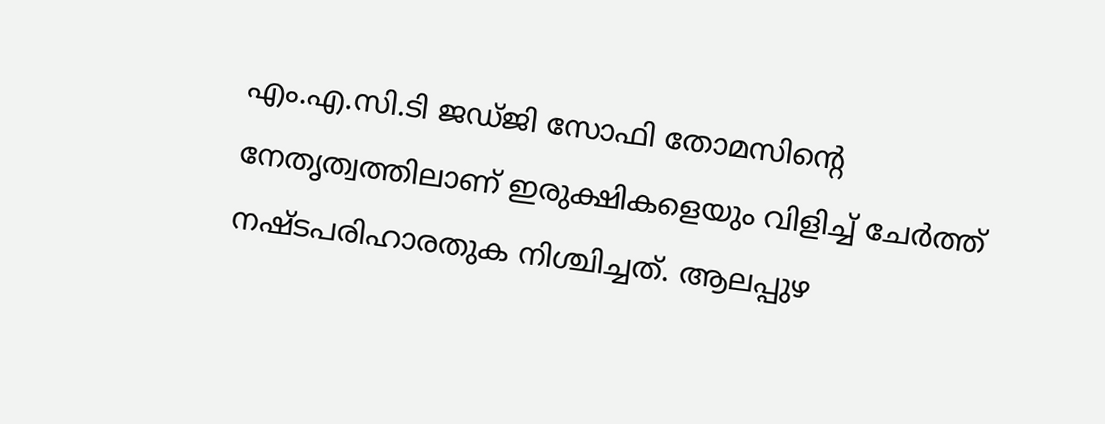എം.എ.സി.ടി ജഡ്ജി സോഫി തോമസിന്റെ നേതൃത്വത്തിലാണ് ഇരുക്ഷികളെയും വിളിച്ച് ചേര്‍ത്ത് നഷ്ടപരിഹാരതുക നിശ്ചിച്ചത്. ആലപ്പുഴ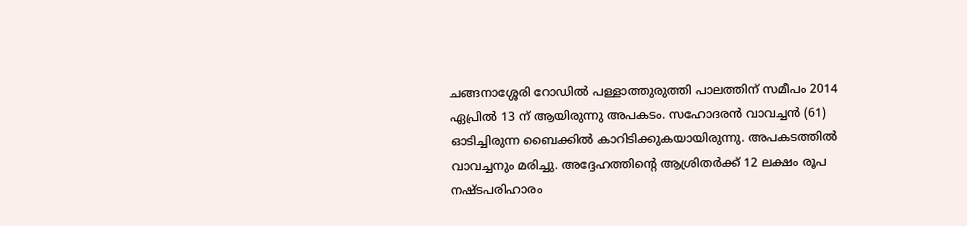ചങ്ങനാശ്ശേരി റോഡില്‍ പള്ളാത്തുരുത്തി പാലത്തിന് സമീപം 2014 ഏപ്രില്‍ 13 ന് ആയിരുന്നു അപകടം. സഹോദരന്‍ വാവച്ചന്‍ (61) ഓടിച്ചിരുന്ന ബൈക്കില്‍ കാറിടിക്കുകയായിരുന്നു. അപകടത്തില്‍ വാവച്ചനും മരിച്ചു. അദ്ദേഹത്തിന്റെ ആശ്രിതര്‍ക്ക് 12 ലക്ഷം രൂപ നഷ്ടപരിഹാരം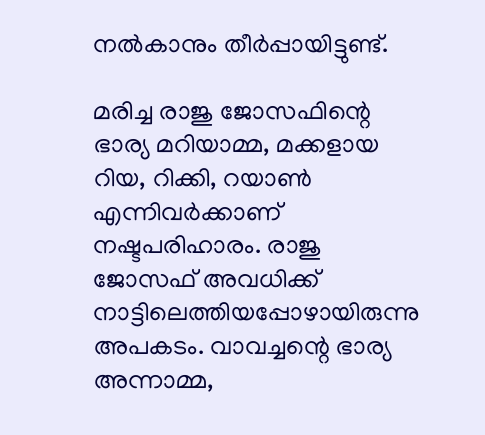നല്‍കാനും തീര്‍പ്പായിട്ടുണ്ട്.

മരിച്ച രാജു ജോസഫിന്റെ ഭാര്യ മറിയാമ്മ, മക്കളായ റിയ, റിക്കി, റയാണ്‍ എന്നിവര്‍ക്കാണ് നഷ്ടപരിഹാരം. രാജു ജോസഫ് അവധിക്ക് നാട്ടിലെത്തിയപ്പോഴായിരുന്നു അപകടം. വാവച്ചന്റെ ഭാര്യ അന്നാമ്മ,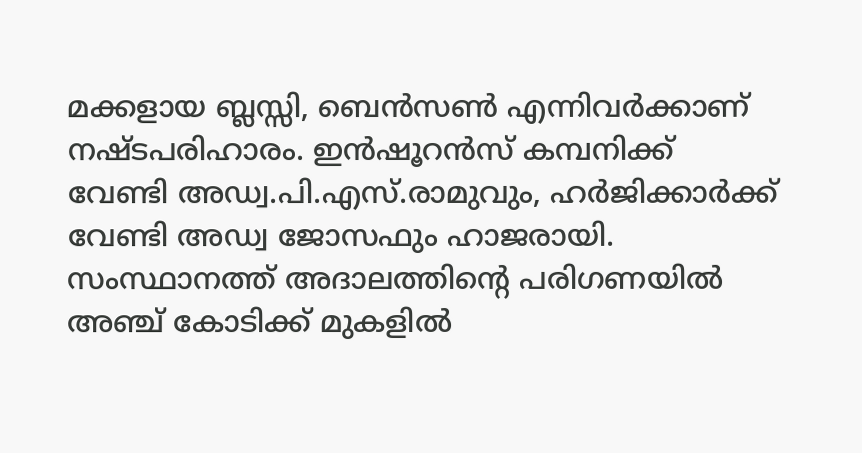മക്കളായ ബ്ലസ്സി, ബെന്‍സണ്‍ എന്നിവര്‍ക്കാണ് നഷ്ടപരിഹാരം. ഇന്‍ഷൂറന്‍സ് കമ്പനിക്ക് വേണ്ടി അഡ്വ.പി.എസ്.രാമുവും, ഹര്‍ജിക്കാര്‍ക്ക് വേണ്ടി അഡ്വ ജോസഫും ഹാജരായി. സംസ്ഥാനത്ത് അദാലത്തിന്റെ പരിഗണയില്‍ അഞ്ച് കോടിക്ക് മുകളില്‍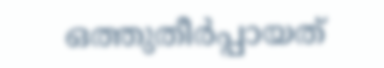ഒത്തുതീര്‍പ്പായത്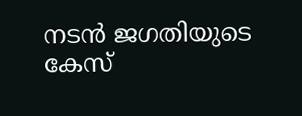നടന്‍ ജഗതിയുടെ കേസ്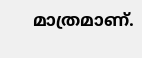മാത്രമാണ്.